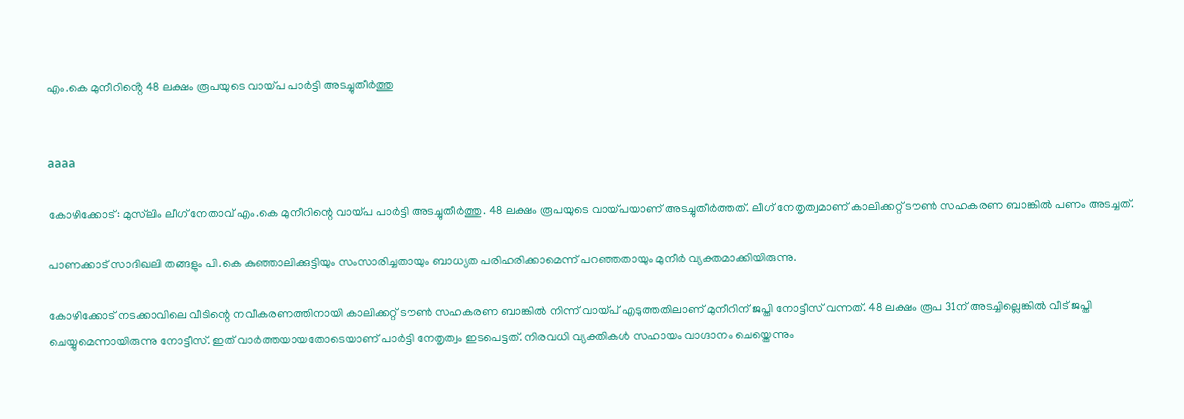എം.കെ മുനീറിൻ്റെ 48 ലക്ഷം രൂപയുടെ വായ്പ പാര്‍ട്ടി അടച്ചുതീർത്തു


aaaa

കോഴിക്കോട്: മുസ്‌ലിം ലീഗ് നേതാവ്‌ എം.കെ മുനീറിന്റെ വായ്പ പാര്‍ട്ടി അടച്ചുതീർത്തു. 48 ലക്ഷം രൂപയുടെ വായ്പയാണ് അടച്ചുതീർത്തത്. ലീഗ് നേതൃത്വമാണ് കാലിക്കറ്റ് ടൗൺ സഹകരണ ബാങ്കിൽ പണം അടച്ചത്.

പാണക്കാട് സാദിഖലി തങ്ങളും പി.കെ കുഞ്ഞാലിക്കുട്ടിയും സംസാരിച്ചതായും ബാധ്യത പരിഹരിക്കാമെന്ന് പറഞ്ഞതായും മുനീർ വ്യക്തമാക്കിയിരുന്നു.

കോഴിക്കോട് നടക്കാവിലെ വീടിന്റെ നവീകരണത്തിനായി കാലിക്കറ്റ് ടൗൺ സഹകരണ ബാങ്കില്‍ നിന്ന് വായ്പ് എടുത്തതിലാണ് മുനീറിന് ജപ്തി നോട്ടീസ് വന്നത്. 48 ലക്ഷം രൂപ 31ന് അടച്ചില്ലെങ്കില്‍ വീട് ജപ്തി ചെയ്യുമെന്നായിരുന്നു നോട്ടീസ്. ഇത് വാർത്തയായതോടെയാണ് പാർട്ടി നേതൃത്വം ഇടപെട്ടത്. നിരവധി വ്യക്തികള്‍ സഹായം വാഗ്ദാനം ചെയ്തെന്നും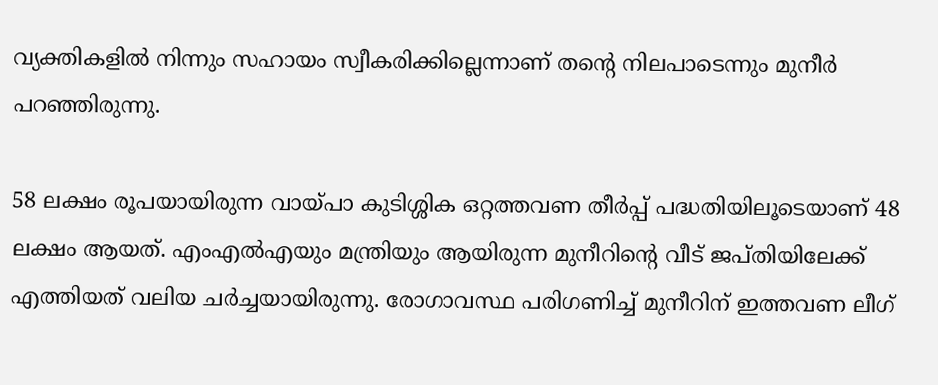വ്യക്തികളിൽ നിന്നും സഹായം സ്വീകരിക്കില്ലെന്നാണ് തന്‍റെ നിലപാടെന്നും മുനീർ പറഞ്ഞിരുന്നു.

58 ലക്ഷം രൂപയായിരുന്ന വായ്പാ കുടിശ്ശിക ഒറ്റത്തവണ തീർപ്പ് പദ്ധതിയിലൂടെയാണ് 48 ലക്ഷം ആയത്. എംഎല്‍എയും മന്ത്രിയും ആയിരുന്ന മുനീറിന്‍റെ വീട് ജപ്തിയിലേക്ക് എത്തിയത് വലിയ ചർച്ചയായിരുന്നു. രോഗാവസ്ഥ പരിഗണിച്ച് മുനീറിന് ഇത്തവണ ലീഗ്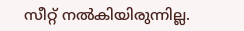സീറ്റ് നൽകിയിരുന്നില്ല.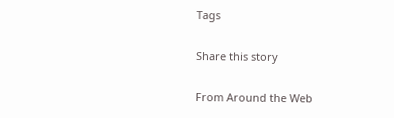Tags

Share this story

From Around the Web